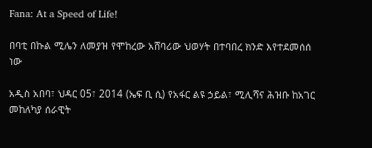Fana: At a Speed of Life!

በባቲ በኩል ሚሌን ለመያዝ የሞከረው አሸባሪው ህወሃት በተባበረ ክንድ እየተደመሰሰ ነው

አዲስ አበባ፣ ህዳር 05፣ 2014 (ኤፍ ቢ ሲ) የአፋር ልዩ ኃይል፣ ሚሊሻና ሕዝቡ ከአገር መከለካያ ሰራዊት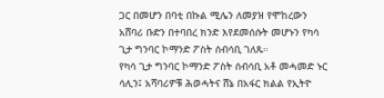ጋር በመሆን በባቲ በኩል ሚሌን ለመያዝ የሞከረውን አሸባሪ ቡድን በተባበረ ክንድ እየደመሰሱት መሆኑን የካሳ ጊታ ግንባር ኮማንድ ፖስት ሰብሳቢ ገለጹ።
የካሳ ጊታ ግንባር ኮማንድ ፖስት ሰብሳቢ አቶ መሓመድ ኑር ሳሊን፤ አሻባሪዎቹ ሕወሓትና ሸኔ በአፋር ክልል የኢትዮ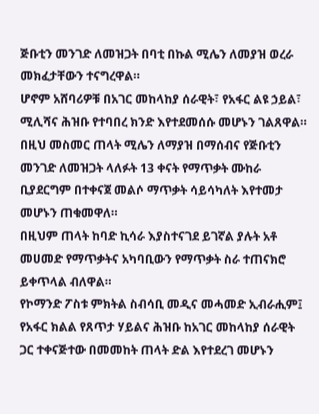ጅቡቲን መንገድ ለመዝጋት በባቲ በኩል ሚሌን ለመያዝ ወረራ መክፈታቸውን ተናግረዋል።
ሆኖም አሸባሪዎቹ በአገር መከላከያ ሰራዊት፣ የአፋር ልዩ ኃይል፣ ሚሊሻና ሕዝቡ የተባበረ ክንድ እየተደመሰሱ መሆኑን ገልጸዋል።
በዚህ መስመር ጠላት ሚሌን ለማያዝ በማሰብና የጅቡቲን መንገድ ለመዝጋት ላለፉት 13 ቀናት የማጥቃት ሙከራ ቢያደርግም በተቀናጀ መልሶ ማጥቃት ሳይሳካለት እየተመታ መሆኑን ጠቁመዋለ።
በዚህም ጠላት ከባድ ኪሳራ እያስተናገደ ይገኛል ያሉት አቶ መሀመድ የማጥቃትና አካባቢውን የማጥቃት ስራ ተጠናክሮ ይቀጥላል ብለዋል።
የኮማንድ ፖስቱ ምክትል ስብሳቢ መዲና መሓመድ ኢብራሒም፤ የአፋር ክልል የጸጥታ ሃይልና ሕዝቡ ከአገር መከላከያ ሰራዊት ጋር ተቀናጅተው በመመከት ጠላት ድል እየተደረገ መሆኑን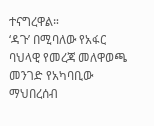ተናግረዋል።
‘ዳጉ’ በሚባለው የአፋር ባህላዊ የመረጃ መለዋወጫ መንገድ የአካባቢው ማህበረሰብ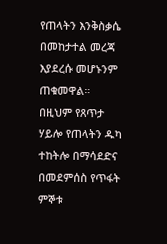የጠላትን እንቅስቃሴ በመከታተል መረጃ እያደረሱ መሆኑንም ጠቁመዋል።
በዚህም የጸጥታ ሃይሎ የጠላትን ዱካ ተከትሎ በማሳደድና በመደምሰስ የጥፋት ምኞቱ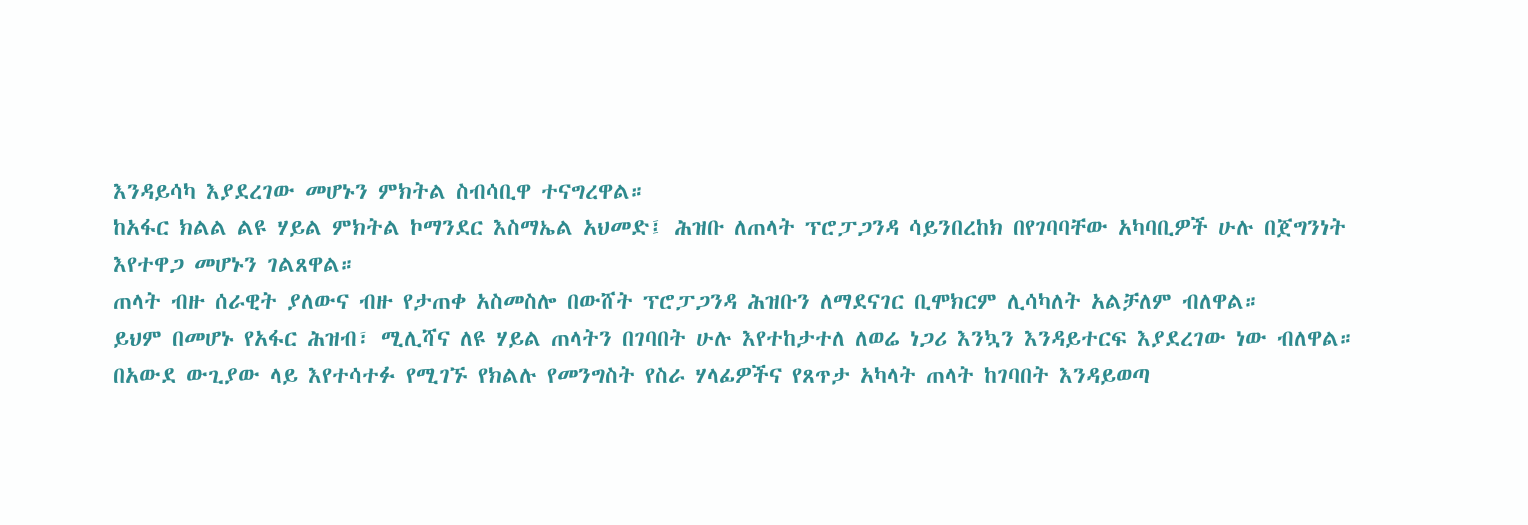እንዳይሳካ እያደረገው መሆኑን ምክትል ስብሳቢዋ ተናግረዋል።
ከአፋር ክልል ልዩ ሃይል ምክትል ኮማንደር እስማኤል አህመድ፤ ሕዝቡ ለጠላት ፕሮፓጋንዳ ሳይንበረከክ በየገባባቸው አካባቢዎች ሁሉ በጀግንነት እየተዋጋ መሆኑን ገልጸዋል።
ጠላት ብዙ ሰራዊት ያለውና ብዙ የታጠቀ አስመስሎ በውሸት ፕሮፓጋንዳ ሕዝቡን ለማደናገር ቢሞክርም ሊሳካለት አልቻለም ብለዋል።
ይህም በመሆኑ የአፋር ሕዝብ፣ ሚሊሻና ለዩ ሃይል ጠላትን በገባበት ሁሉ እየተከታተለ ለወሬ ነጋሪ እንኳን እንዳይተርፍ እያደረገው ነው ብለዋል።
በአውደ ውጊያው ላይ እየተሳተፉ የሚገኙ የክልሉ የመንግስት የስራ ሃላፊዎችና የጸጥታ አካላት ጠላት ከገባበት እንዳይወጣ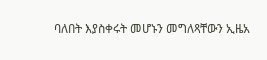ባለበት እያስቀሩት መሆኑን መግለጻቸውን ኢዜአ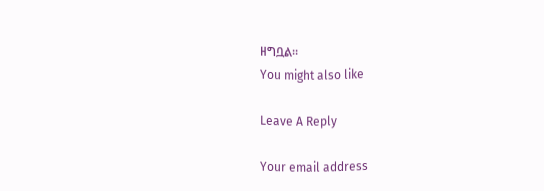ዘግቧል።
You might also like

Leave A Reply

Your email address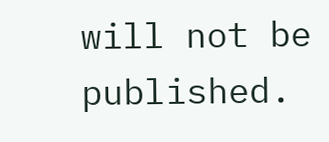will not be published.